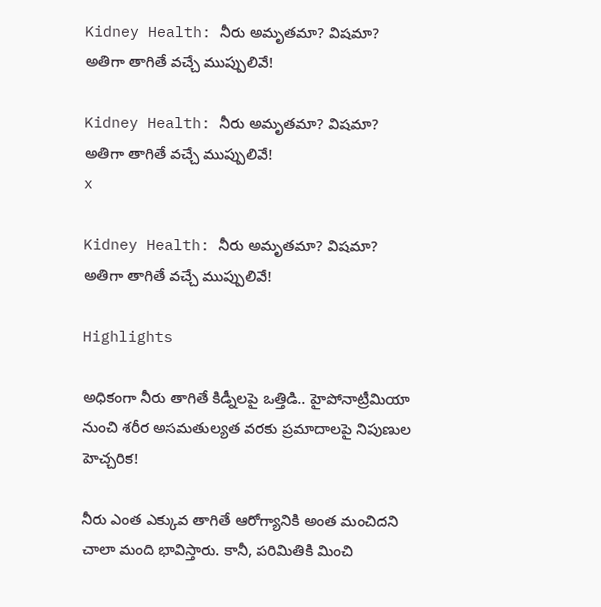Kidney Health: నీరు అమృతమా? విషమా? అతిగా తాగితే వచ్చే ముప్పులివే!

Kidney Health: నీరు అమృతమా? విషమా? అతిగా తాగితే వచ్చే ముప్పులివే!
x

Kidney Health: నీరు అమృతమా? విషమా? అతిగా తాగితే వచ్చే ముప్పులివే!

Highlights

అధికంగా నీరు తాగితే కిడ్నీలపై ఒత్తిడి.. హైపోనాట్రీమియా నుంచి శరీర అసమతుల్యత వరకు ప్రమాదాలపై నిపుణుల హెచ్చరిక!

నీరు ఎంత ఎక్కువ తాగితే ఆరోగ్యానికి అంత మంచిదని చాలా మంది భావిస్తారు. కానీ, పరిమితికి మించి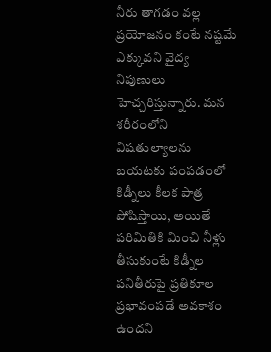నీరు తాగడం వల్ల ప్రయోజనం కంటే నష్టమే ఎక్కువని వైద్య నిపుణులు హెచ్చరిస్తున్నారు. మన శరీరంలోని విషతుల్యాలను బయటకు పంపడంలో కిడ్నీలు కీలక పాత్ర పోషిస్తాయి, అయితే పరిమితికి మించి నీళ్లు తీసుకుంటే కిడ్నీల పనితీరుపై ప్రతికూల ప్రభావంపడే అవకాశం ఉందని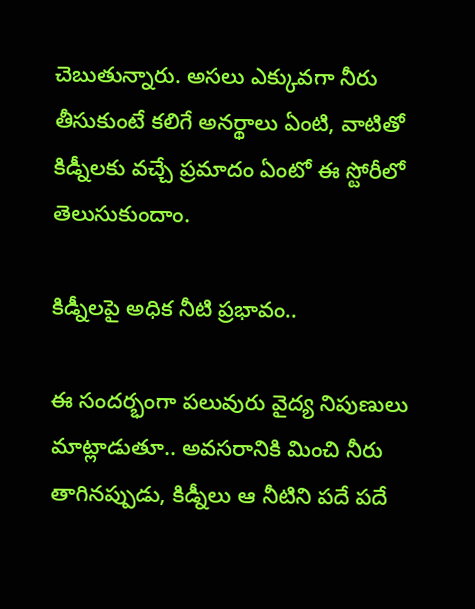చెబుతున్నారు. అసలు ఎక్కువగా నీరు తీసుకుంటే కలిగే అనర్థాలు ఏంటి, వాటితో కిడ్నీలకు వచ్చే ప్రమాదం ఏంటో ఈ స్టోరీలో తెలుసుకుందాం.

కిడ్నీలపై అధిక నీటి ప్రభావం..

ఈ సందర్భంగా పలువురు వైద్య నిపుణులు మాట్లాడుతూ.. అవసరానికి మించి నీరు తాగినప్పుడు, కిడ్నీలు ఆ నీటిని పదే పదే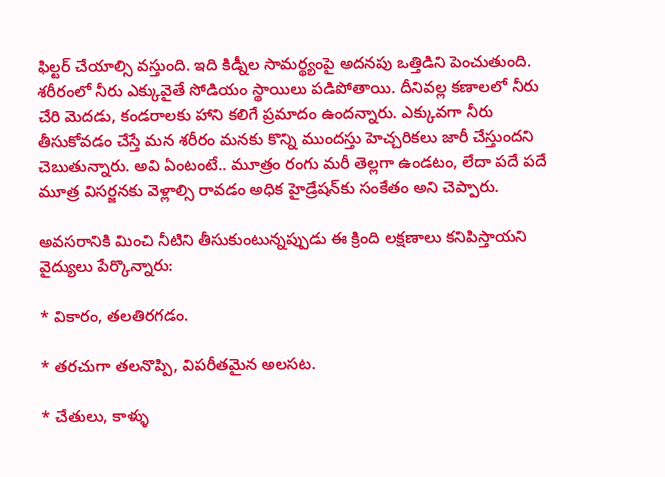ఫిల్టర్ చేయాల్సి వస్తుంది. ఇది కిడ్నీల సామర్థ్యంపై అదనపు ఒత్తిడిని పెంచుతుంది. శరీరంలో నీరు ఎక్కువైతే సోడియం స్థాయిలు పడిపోతాయి. దీనివల్ల కణాలలో నీరు చేరి మెదడు, కండరాలకు హాని కలిగే ప్రమాదం ఉందన్నారు. ఎక్కువగా నీరు తీసుకోవడం చేస్తే మన శరీరం మనకు కొన్ని ముందస్తు హెచ్చరికలు జారీ చేస్తుందని చెబుతున్నారు. అవి ఏంటంటే.. మూత్రం రంగు మరీ తెల్లగా ఉండటం, లేదా పదే పదే మూత్ర విసర్జనకు వెళ్లాల్సి రావడం అధిక హైడ్రేషన్‌కు సంకేతం అని చెప్పారు.

అవసరానికి మించి నీటిని తీసుకుంటున్నప్పుడు ఈ క్రింది లక్షణాలు కనిపిస్తాయని వైద్యులు పేర్కొన్నారు:

* వికారం, తలతిరగడం.

* తరచుగా తలనొప్పి, విపరీతమైన అలసట.

* చేతులు, కాళ్ళు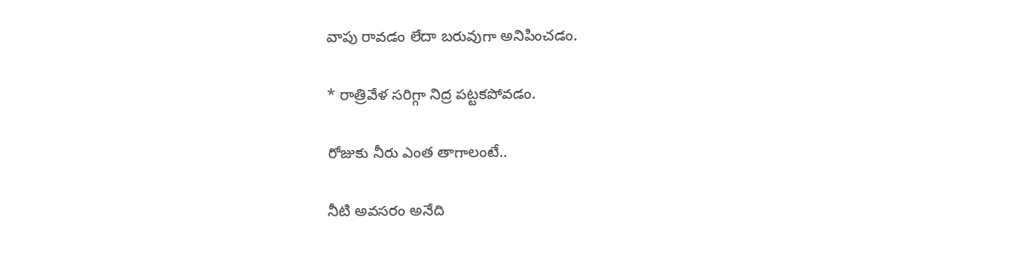వాపు రావడం లేదా బరువుగా అనిపించడం.

* రాత్రివేళ సరిగ్గా నిద్ర పట్టకపోవడం.

రోజుకు నీరు ఎంత తాగాలంటే..

నీటి అవసరం అనేది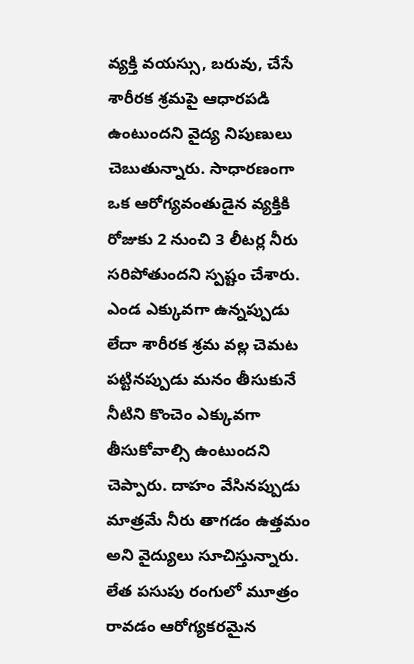వ్యక్తి వయస్సు, బరువు, చేసే శారీరక శ్రమపై ఆధారపడి ఉంటుందని వైద్య నిపుణులు చెబుతున్నారు. సాధారణంగా ఒక ఆరోగ్యవంతుడైన వ్యక్తికి రోజుకు 2 నుంచి 3 లీటర్ల నీరు సరిపోతుందని స్పష్టం చేశారు. ఎండ ఎక్కువగా ఉన్నప్పుడు లేదా శారీరక శ్రమ వల్ల చెమట పట్టినప్పుడు మనం తీసుకునే నీటిని కొంచెం ఎక్కువగా తీసుకోవాల్సి ఉంటుందని చెప్పారు. దాహం వేసినప్పుడు మాత్రమే నీరు తాగడం ఉత్తమం అని వైద్యులు సూచిస్తున్నారు. లేత పసుపు రంగులో మూత్రం రావడం ఆరోగ్యకరమైన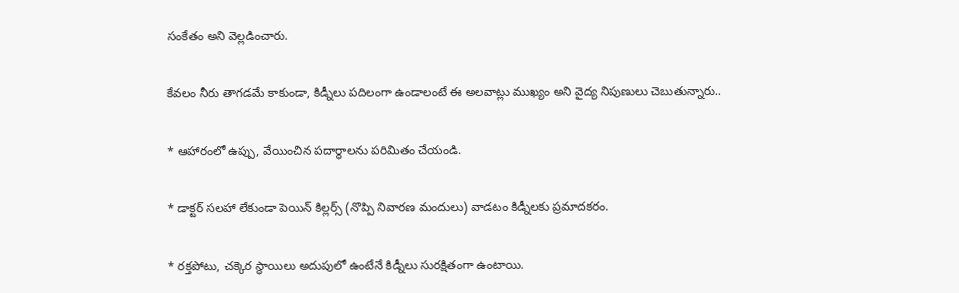సంకేతం అని వెల్లడించారు.

కేవలం నీరు తాగడమే కాకుండా, కిడ్నీలు పదిలంగా ఉండాలంటే ఈ అలవాట్లు ముఖ్యం అని వైద్య నిపుణులు చెబుతున్నారు..

* ఆహారంలో ఉప్పు, వేయించిన పదార్థాలను పరిమితం చేయండి.

* డాక్టర్ సలహా లేకుండా పెయిన్ కిల్లర్స్ (నొప్పి నివారణ మందులు) వాడటం కిడ్నీలకు ప్రమాదకరం.

* రక్తపోటు, చక్కెర స్థాయిలు అదుపులో ఉంటేనే కిడ్నీలు సురక్షితంగా ఉంటాయి.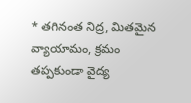* తగినంత నిద్ర, మితమైన వ్యాయామం, క్రమం తప్పకుండా వైద్య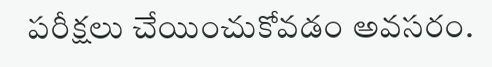పరీక్షలు చేయించుకోవడం అవసరం.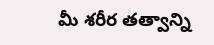మీ శరీర తత్వాన్ని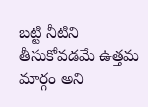బట్టి నీటిని తీసుకోవడమే ఉత్తమ మార్గం అని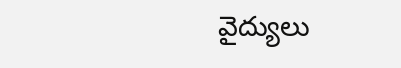వైద్యులు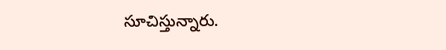సూచిస్తున్నారు.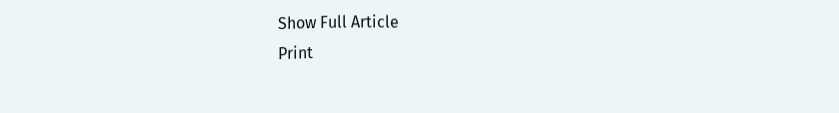Show Full Article
Print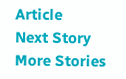Article
Next Story
More Stories